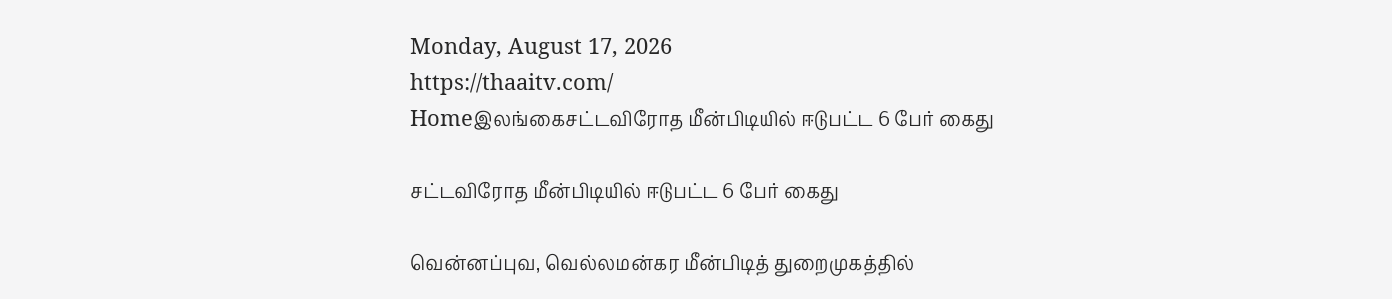Monday, August 17, 2026
https://thaaitv.com/
Homeஇலங்கைசட்டவிரோத மீன்பிடியில் ஈடுபட்ட 6 பேர் கைது

சட்டவிரோத மீன்பிடியில் ஈடுபட்ட 6 பேர் கைது

வென்னப்புவ, வெல்லமன்கர மீன்பிடித் துறைமுகத்தில்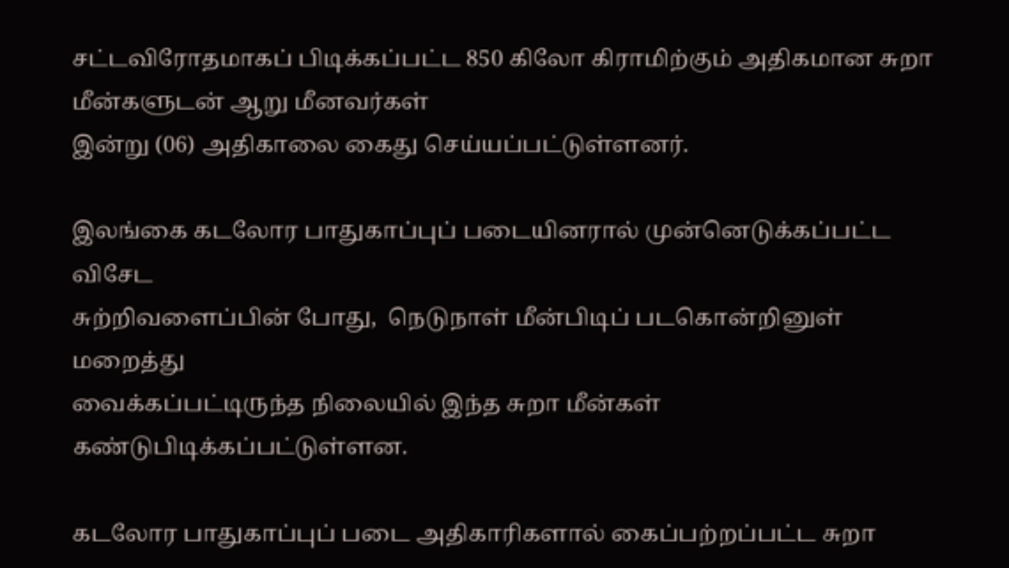சட்டவிரோதமாகப் பிடிக்கப்பட்ட 850 கிலோ கிராமிற்கும் அதிகமான சுறா மீன்களுடன் ஆறு மீனவர்கள்
இன்று (06) அதிகாலை கைது செய்யப்பட்டுள்ளனர்.

இலங்கை கடலோர பாதுகாப்புப் படையினரால் முன்னெடுக்கப்பட்ட விசேட
சுற்றிவளைப்பின் போது,  நெடுநாள் மீன்பிடிப் படகொன்றினுள் மறைத்து
வைக்கப்பட்டிருந்த நிலையில் இந்த சுறா மீன்கள் கண்டுபிடிக்கப்பட்டுள்ளன.

கடலோர பாதுகாப்புப் படை அதிகாரிகளால் கைப்பற்றப்பட்ட சுறா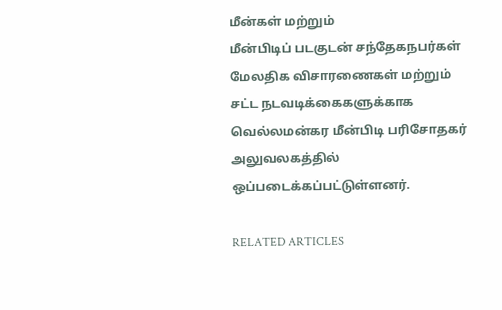மீன்கள் மற்றும்
மீன்பிடிப் படகுடன் சந்தேகநபர்கள் மேலதிக விசாரணைகள் மற்றும்
சட்ட நடவடிக்கைகளுக்காக வெல்லமன்கர மீன்பிடி பரிசோதகர் அலுவலகத்தில்
ஒப்படைக்கப்பட்டுள்ளனர்.

RELATED ARTICLES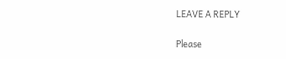LEAVE A REPLY

Please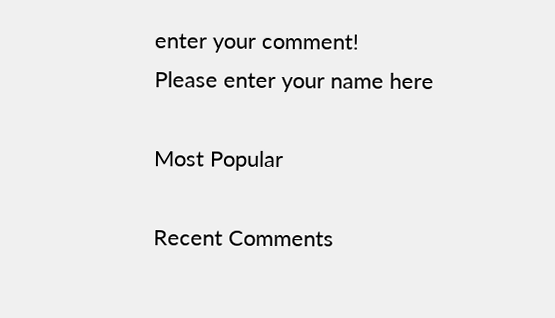enter your comment!
Please enter your name here

Most Popular

Recent Comments